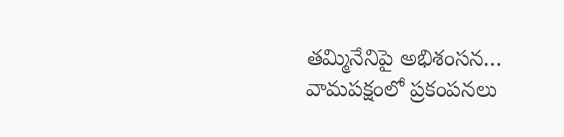తమ్మినేనిపై అభిశంసన… వామపక్షంలో ప్రకంపనలు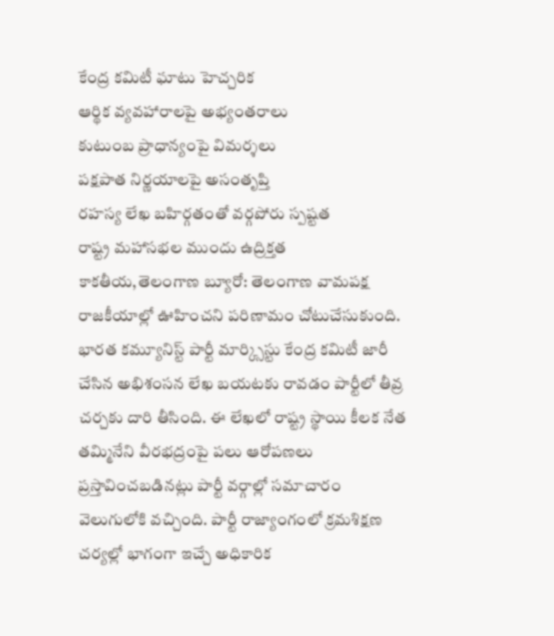కేంద్ర కమిటీ ఘాటు హెచ్చరిక
ఆర్థిక వ్యవహారాలపై అభ్యంతరాలు
కుటుంబ ప్రాధాన్యంపై విమర్శలు
పక్షపాత నిర్ణయాలపై అసంతృప్తి
రహస్య లేఖ బహిర్గతంతో వర్గపోరు స్పష్టత
రాష్ట్ర మహాసభల ముందు ఉద్రిక్తత
కాకతీయ,తెలంగాణ బ్యూరో: తెలంగాణ వామపక్ష రాజకీయాల్లో ఊహించని పరిణామం చోటుచేసుకుంది. భారత కమ్యూనిస్ట్ పార్టీ మార్క్సిస్టు కేంద్ర కమిటీ జారీ చేసిన అభిశంసన లేఖ బయటకు రావడం పార్టీలో తీవ్ర చర్చకు దారి తీసింది. ఈ లేఖలో రాష్ట్ర స్థాయి కీలక నేత తమ్మినేని వీరభద్రంపై పలు ఆరోపణలు ప్రస్తావించబడినట్లు పార్టీ వర్గాల్లో సమాచారం వెలుగులోకి వచ్చింది. పార్టీ రాజ్యాంగంలో క్రమశిక్షణ చర్యల్లో భాగంగా ఇచ్చే అధికారిక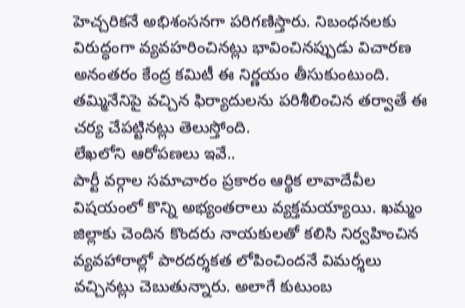హెచ్చరికనే అభిశంసనగా పరిగణిస్తారు. నిబంధనలకు విరుద్ధంగా వ్యవహరించినట్లు భావించినప్పుడు విచారణ అనంతరం కేంద్ర కమిటీ ఈ నిర్ణయం తీసుకుంటుంది. తమ్మినేనిపై వచ్చిన ఫిర్యాదులను పరిశీలించిన తర్వాతే ఈ చర్య చేపట్టినట్లు తెలుస్తోంది.
లేఖలోని ఆరోపణలు ఇవే..
పార్టీ వర్గాల సమాచారం ప్రకారం ఆర్థిక లావాదేవీల విషయంలో కొన్ని అభ్యంతరాలు వ్యక్తమయ్యాయి. ఖమ్మం జిల్లాకు చెందిన కొందరు నాయకులతో కలిసి నిర్వహించిన వ్యవహారాల్లో పారదర్శకత లోపించిందనే విమర్శలు వచ్చినట్లు చెబుతున్నారు. అలాగే కుటుంబ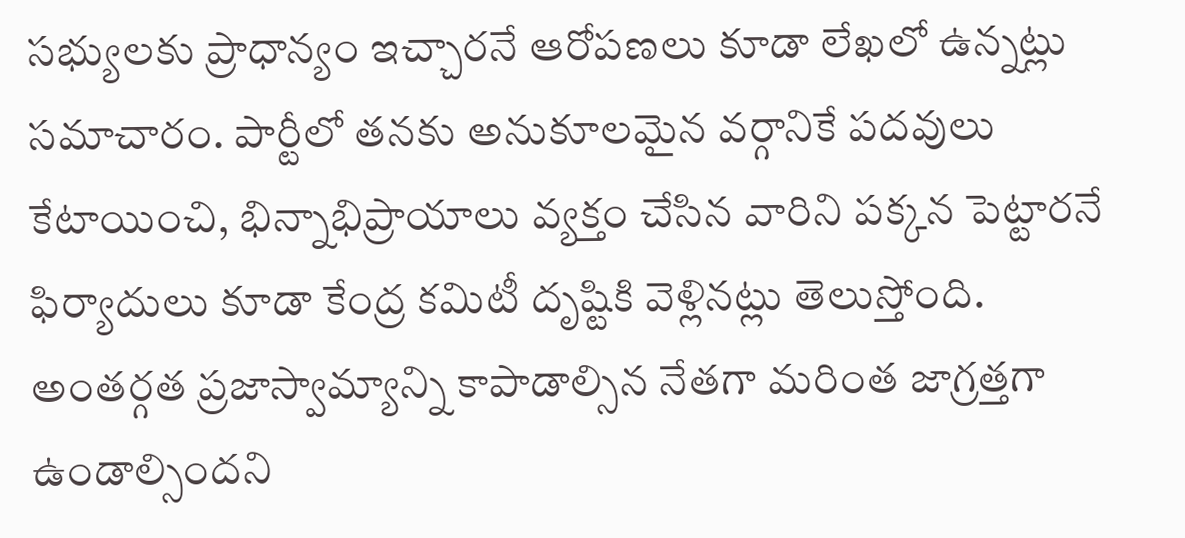సభ్యులకు ప్రాధాన్యం ఇచ్చారనే ఆరోపణలు కూడా లేఖలో ఉన్నట్లు సమాచారం. పార్టీలో తనకు అనుకూలమైన వర్గానికే పదవులు కేటాయించి, భిన్నాభిప్రాయాలు వ్యక్తం చేసిన వారిని పక్కన పెట్టారనే ఫిర్యాదులు కూడా కేంద్ర కమిటీ దృష్టికి వెళ్లినట్లు తెలుస్తోంది. అంతర్గత ప్రజాస్వామ్యాన్ని కాపాడాల్సిన నేతగా మరింత జాగ్రత్తగా ఉండాల్సిందని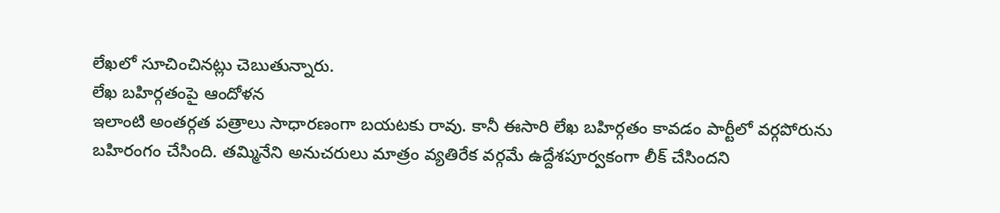లేఖలో సూచించినట్లు చెబుతున్నారు.
లేఖ బహిర్గతంపై ఆందోళన
ఇలాంటి అంతర్గత పత్రాలు సాధారణంగా బయటకు రావు. కానీ ఈసారి లేఖ బహిర్గతం కావడం పార్టీలో వర్గపోరును బహిరంగం చేసింది. తమ్మినేని అనుచరులు మాత్రం వ్యతిరేక వర్గమే ఉద్దేశపూర్వకంగా లీక్ చేసిందని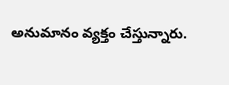అనుమానం వ్యక్తం చేస్తున్నారు.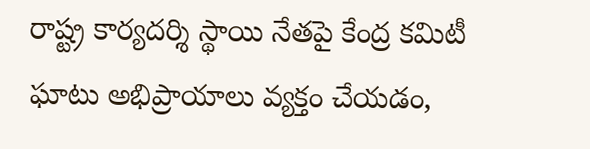రాష్ట్ర కార్యదర్శి స్థాయి నేతపై కేంద్ర కమిటీ ఘాటు అభిప్రాయాలు వ్యక్తం చేయడం,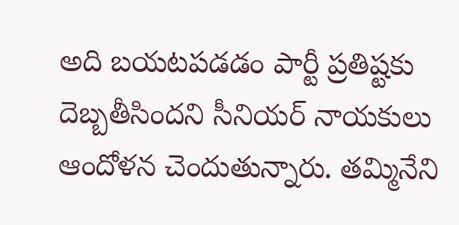అది బయటపడడం పార్టీ ప్రతిష్టకు దెబ్బతీసిందని సీనియర్ నాయకులు ఆందోళన చెందుతున్నారు. తమ్మినేని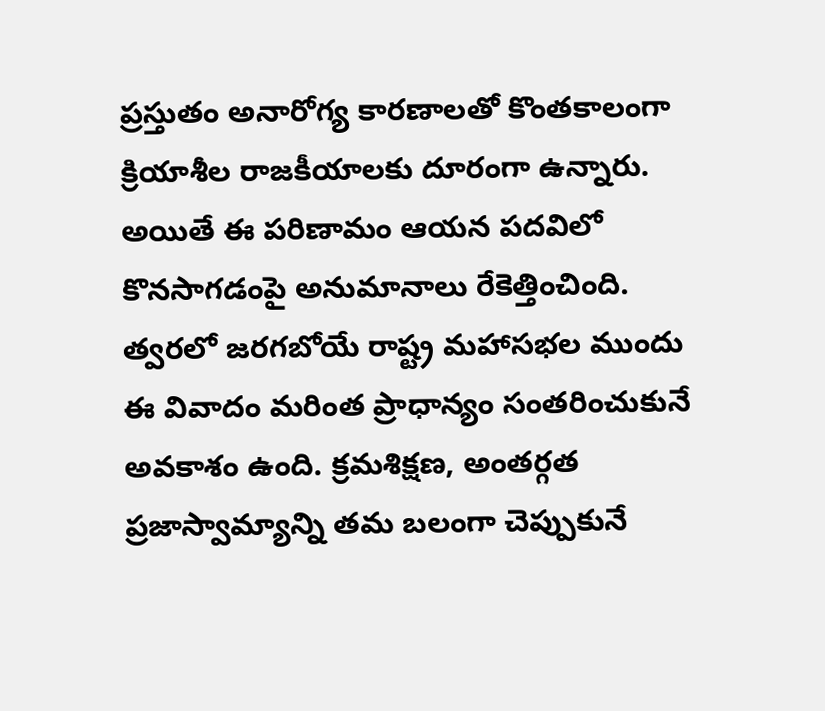ప్రస్తుతం అనారోగ్య కారణాలతో కొంతకాలంగా క్రియాశీల రాజకీయాలకు దూరంగా ఉన్నారు. అయితే ఈ పరిణామం ఆయన పదవిలో కొనసాగడంపై అనుమానాలు రేకెత్తించింది. త్వరలో జరగబోయే రాష్ట్ర మహాసభల ముందు ఈ వివాదం మరింత ప్రాధాన్యం సంతరించుకునే అవకాశం ఉంది. క్రమశిక్షణ, అంతర్గత ప్రజాస్వామ్యాన్ని తమ బలంగా చెప్పుకునే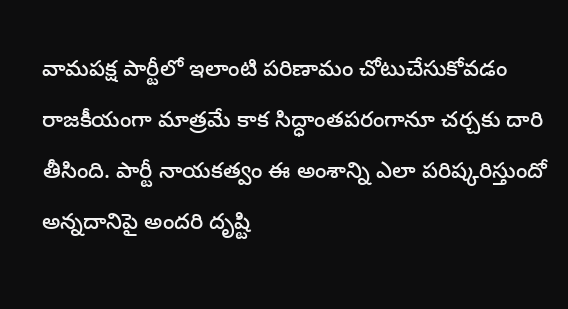వామపక్ష పార్టీలో ఇలాంటి పరిణామం చోటుచేసుకోవడం రాజకీయంగా మాత్రమే కాక సిద్ధాంతపరంగానూ చర్చకు దారి తీసింది. పార్టీ నాయకత్వం ఈ అంశాన్ని ఎలా పరిష్కరిస్తుందో అన్నదానిపై అందరి దృష్టి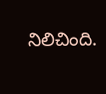నిలిచింది.